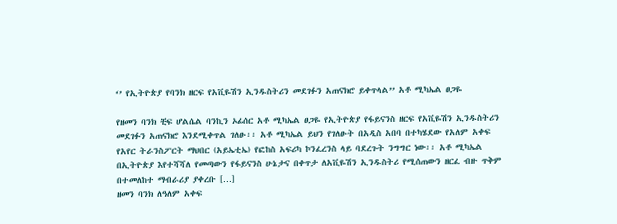‘’ የኢትዮጵያ የባንክ ዘርፍ የአቪዬሽን ኢንዱስትሪን መደገፉን አጠናክሮ ይቀጥላል’’ አቶ ሚካኤል ፀጋዬ

የዘመን ባንክ ቺፍ ሆልሴል ባንኪን ኦፊሰር አቶ ሚካኤል ፀጋዬ የኢትዮጵያ የፋይናንስ ዘርፍ የአቪዬሽን ኢንዱስትሪን መደገፉን አጠናክሮ እንደሚቀጥል ገለፁ፡፡ አቶ ሚካኤል ይህን የገለፁት በአዲስ አበባ በተካሄደው የአለም አቀፍ የአየር ትራንስፖርት ማህበር (አይኤቲኤ) የፎከስ አፍሪካ ኮንፈረንስ ላይ ባደረጉት ንግግር ነው፡፡ አቶ ሚካኤል በኢትዮጵያ እየተሻሻለ የመጣውን የፋይናንስ ሁኔታና በቀጥታ ለአቪዬሽን ኢንዱስትሪ የሚሰጠውን ዘርፈ ብዙ ጥቅም በተመለከተ ማብራሪያ ያቀረቡ […]
ዘመን ባንክ ለዓለም አቀፍ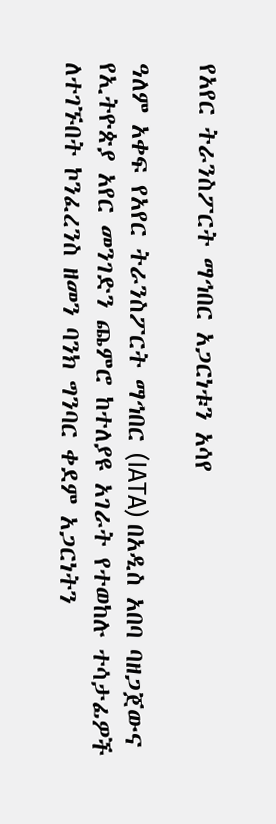የአየር ትራንስፖርት ማኅበር አጋርነቱን አሳየ

ዓለም አቀፍ የአየር ትራንስፖርት ማኅበር (IATA) በአዲስ አበባ ባዘጋጀውና የኢትዮጵያ አየር መንገድን ጨምሮ ከተለያዩ አገራት የተወከሉ ተሳታፊዎች ለተገኙበት ኮንፈረንስ ዘመን ባንክ ግንባር ቀደም አጋርነትን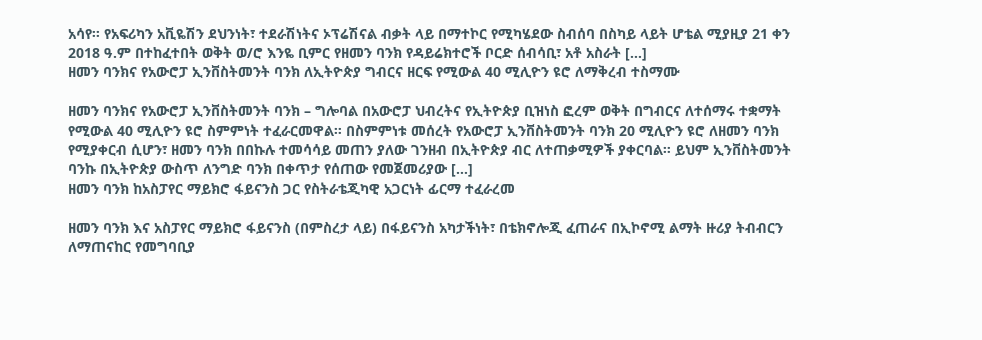አሳየ፡፡ የአፍሪካን አቪዬሽን ደህንነት፣ ተደራሽነትና ኦፕሬሽናል ብቃት ላይ በማተኮር የሚካሄደው ስብሰባ በስካይ ላይት ሆቴል ሚያዚያ 21 ቀን 2018 ዓ.ም በተከፈተበት ወቅት ወ/ሮ እንዬ ቢምር የዘመን ባንክ የዳይሬክተሮች ቦርድ ሰብሳቢ፣ አቶ አስራት […]
ዘመን ባንክና የአውሮፓ ኢንቨስትመንት ባንክ ለኢትዮጵያ ግብርና ዘርፍ የሚውል 40 ሚሊዮን ዩሮ ለማቅረብ ተስማሙ

ዘመን ባንክና የአውሮፓ ኢንቨስትመንት ባንክ – ግሎባል በአውሮፓ ህብረትና የኢትዮጵያ ቢዝነስ ፎረም ወቅት በግብርና ለተሰማሩ ተቋማት የሚውል 40 ሚሊዮን ዩሮ ስምምነት ተፈራርመዋል። በስምምነቱ መሰረት የአውሮፓ ኢንቨስትመንት ባንክ 20 ሚሊዮን ዩሮ ለዘመን ባንክ የሚያቀርብ ሲሆን፣ ዘመን ባንክ በበኩሉ ተመሳሳይ መጠን ያለው ገንዘብ በኢትዮጵያ ብር ለተጠቃሚዎች ያቀርባል። ይህም ኢንቨስትመንት ባንኩ በኢትዮጵያ ውስጥ ለንግድ ባንክ በቀጥታ የሰጠው የመጀመሪያው […]
ዘመን ባንክ ከአስፓየር ማይክሮ ፋይናንስ ጋር የስትራቴጂካዊ አጋርነት ፊርማ ተፈራረመ

ዘመን ባንክ እና አስፓየር ማይክሮ ፋይናንስ (በምስረታ ላይ) በፋይናንስ አካታችነት፣ በቴክኖሎጂ ፈጠራና በኢኮኖሚ ልማት ዙሪያ ትብብርን ለማጠናከር የመግባቢያ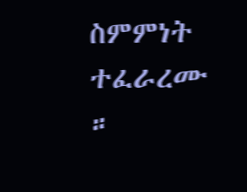ስምምነት ተፈራረሙ ።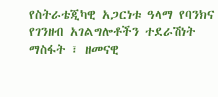የስትራቴጂካዊ አጋርነቱ ዓላማ የባንክና የገንዘብ አገልግሎቶችን ተደራሽነት ማስፋት ፣ ዘመናዊ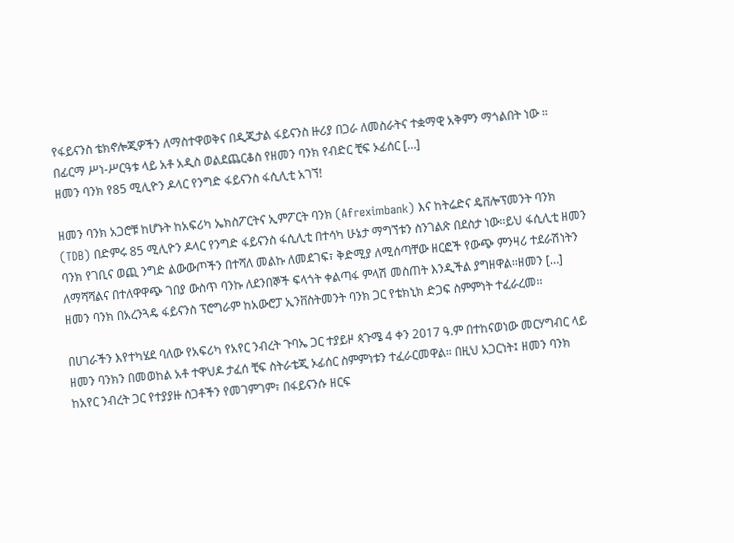የፋይናንስ ቴክኖሎጂዎችን ለማስተዋወቅና በዲጂታል ፋይናንስ ዙሪያ በጋራ ለመስራትና ተቋማዊ አቅምን ማጎልበት ነው ። በፊርማ ሥነ-ሥርዓቱ ላይ አቶ አዲስ ወልደጨርቆስ የዘመን ባንክ የብድር ቺፍ ኦፊሰር […]
ዘመን ባንክ የ85 ሚሊዮን ዶላር የንግድ ፋይናንስ ፋሲሊቲ አገኘ!

ዘመን ባንክ አጋሮቹ ከሆኑት ከአፍሪካ ኤክስፖርትና ኢምፖርት ባንክ (Afreximbank) እና ከትሬድና ዴቨሎፕመንት ባንክ (TDB) በድምሩ 85 ሚሊዮን ዶላር የንግድ ፋይናንስ ፋሲሊቲ በተሳካ ሁኔታ ማግኘቱን ስንገልጽ በደስታ ነው።ይህ ፋሲሊቲ ዘመን ባንክ የገቢና ወጪ ንግድ ልውውጦችን በተሻለ መልኩ ለመደገፍ፣ ቅድሚያ ለሚሰጣቸው ዘርፎች የውጭ ምንዛሪ ተደራሽነትን ለማሻሻልና በተለዋዋጭ ገበያ ውስጥ ባንኩ ለደንበኞች ፍላጎት ቀልጣፋ ምላሽ መስጠት እንዲችል ያግዘዋል፡፡ዘመን […]
ዘመን ባንክ በአረንጓዴ ፋይናንስ ፕሮግራም ከአውሮፓ ኢንቨስትመንት ባንክ ጋር የቴክኒክ ድጋፍ ስምምነት ተፈራረመ፡፡

በሀገራችን እየተካሄደ ባለው የአፍሪካ የአየር ንብረት ጉባኤ ጋር ተያይዞ ጳጉሜ 4 ቀን 2017 ዓ.ም በተከናወነው መርሃግብር ላይ ዘመን ባንክን በመወከል አቶ ተዋህዶ ታፈሰ ቺፍ ስትራቴጂ ኦፊሰር ስምምነቱን ተፈራርመዋል። በዚህ አጋርነት፤ ዘመን ባንክ ከአየር ንብረት ጋር የተያያዙ ስጋቶችን የመገምገም፣ በፋይናንሱ ዘርፍ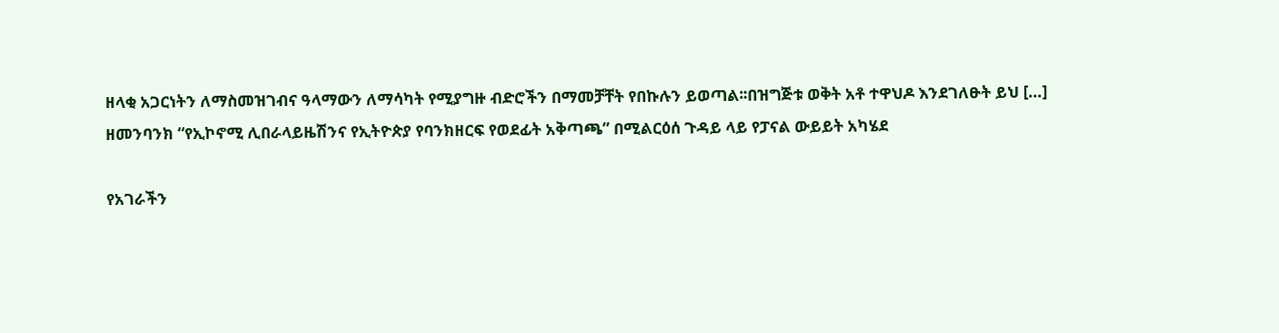ዘላቂ አጋርነትን ለማስመዝገብና ዓላማውን ለማሳካት የሚያግዙ ብድሮችን በማመቻቸት የበኩሉን ይወጣል፡፡በዝግጅቱ ወቅት አቶ ተዋህዶ እንደገለፁት ይህ […]
ዘመንባንክ “የኢኮኖሚ ሊበራላይዜሽንና የኢትዮጵያ የባንክዘርፍ የወደፊት አቅጣጫ” በሚልርዕሰ ጉዳይ ላይ የፓናል ውይይት አካሄደ

የአገራችን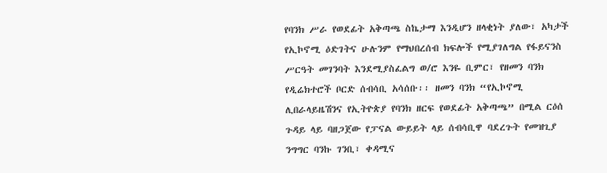የባንክ ሥራ የወደፊት አቅጣጫ ስኬታማ እንዲሆን ዘላቂነት ያለው፣ አካታች የኢኮኖሚ ዕድገትና ሁሉንም የማህበረሰብ ክፍሎች የሚያገለግል የፋይናንስ ሥርዓት መገንባት እንደሚያስፈልግ ወ/ሮ እንዬ ቢምር፣ የዘመን ባንክ የዲሬክተሮች ቦርድ ሰብሳቢ አሳሰቡ፡፡ ዘመን ባንክ “የኢኮኖሚ ሊበራላይዜሽንና የኢትዮጵያ የባንክ ዘርፍ የወደፊት አቅጣጫ” በሚል ርዕሰ ጉዳይ ላይ ባዘጋጀው የፓናል ውይይት ላይ ሰብሳቢዋ ባደረጉት የመዝጊያ ንግግር ባንኩ ገንቢ፣ ቀዳሚና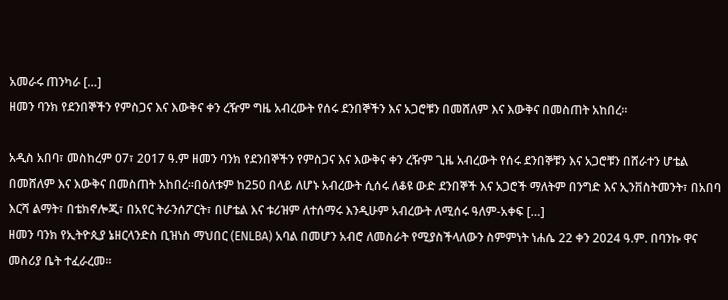አመራሩ ጠንካራ […]
ዘመን ባንክ የደንበኞችን የምስጋና እና እውቅና ቀን ረዥም ግዜ አብረውት የሰሩ ደንበኞችን እና አጋሮቹን በመሸለም እና እውቅና በመስጠት አከበረ፡፡

አዲስ አበባ፣ መስከረም 07፣ 2017 ዓ.ም ዘመን ባንክ የደንበኞችን የምስጋና እና እውቅና ቀን ረዥም ጊዜ አብረውት የሰሩ ደንበኞቹን እና አጋሮቹን በሸራተን ሆቴል በመሸለም እና እውቅና በመስጠት አከበረ፡፡በዕለቱም ከ250 በላይ ለሆኑ አብረውት ሲሰሩ ለቆዩ ውድ ደንበኞች እና አጋሮች ማለትም በንግድ እና ኢንቨስትመንት፣ በአበባ እርሻ ልማት፣ በቴክኖሎጂ፣ በአየር ትራንሰፖርት፣ በሆቴል እና ቱሪዝም ለተሰማሩ እንዲሁም አብረውት ለሚሰሩ ዓለም-አቀፍ […]
ዘመን ባንክ የኢትዮጲያ ኔዘርላንድስ ቢዝነስ ማህበር (ENLBA) አባል በመሆን አብሮ ለመስራት የሚያስችላለውን ስምምነት ነሐሴ 22 ቀን 2024 ዓ.ም. በባንኩ ዋና መስሪያ ቤት ተፈራረመ፡፡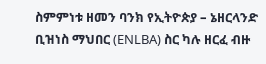ስምምነቱ ዘመን ባንክ የኢትዮጵያ – ኔዘርላንድ ቢዝነስ ማህበር (ENLBA) ስር ካሉ ዘርፈ ብዙ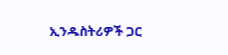ኢንዱስትሪዎች ጋር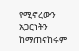የሚኖረውን አጋርነትን ከማጠናከሩም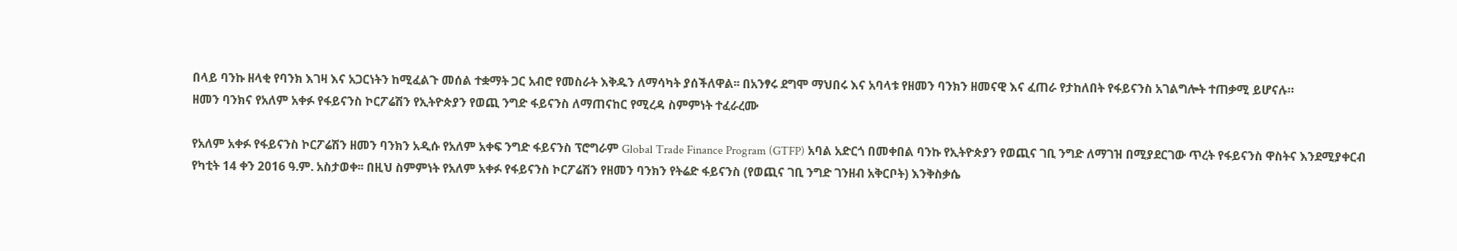በላይ ባንኩ ዘላቂ የባንክ እገዛ እና አጋርነትን ከሚፈልጉ መሰል ተቋማት ጋር አብሮ የመስራት እቅዱን ለማሳካት ያሰችለዋል፡፡ በአንፃሩ ደግሞ ማህበሩ እና አባላቱ የዘመን ባንክን ዘመናዊ እና ፈጠራ የታከለበት የፋይናንስ አገልግሎት ተጠቃሚ ይሆናሉ።
ዘመን ባንክና የአለም አቀፉ የፋይናንስ ኮርፖሬሽን የኢትዮጵያን የወጪ ንግድ ፋይናንስ ለማጠናከር የሚረዳ ስምምነት ተፈራረሙ

የአለም አቀፉ የፋይናንስ ኮርፖሬሽን ዘመን ባንክን አዲሱ የአለም አቀፍ ንግድ ፋይናንስ ፕሮግራም Global Trade Finance Program (GTFP) አባል አድርጎ በመቀበል ባንኩ የኢትዮጵያን የወጪና ገቢ ንግድ ለማገዝ በሚያደርገው ጥረት የፋይናንስ ዋስትና እንደሚያቀርብ የካቲት 14 ቀን 2016 ዓ.ም. አስታወቀ፡፡ በዚህ ስምምነት የአለም አቀፉ የፋይናንስ ኮርፖሬሽን የዘመን ባንክን የትሬድ ፋይናንስ (የወጪና ገቢ ንግድ ገንዘብ አቅርቦት) እንቅስቃሴ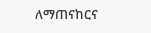ለማጠናከርና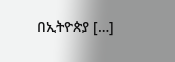በኢትዮጵያ […]